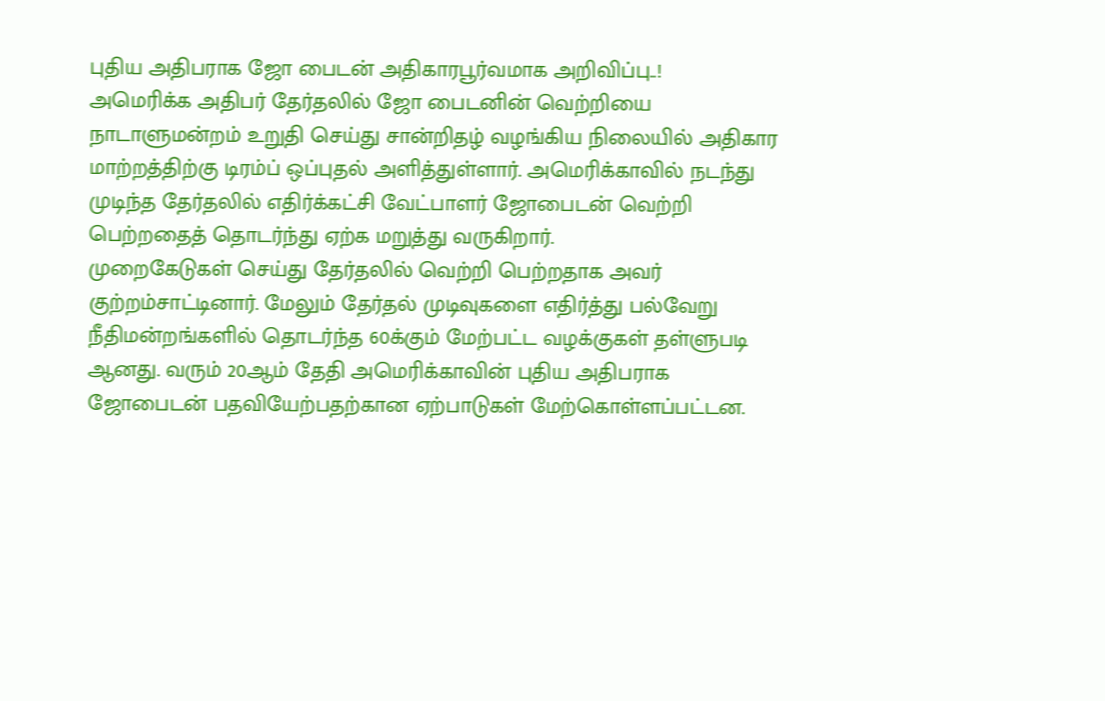புதிய அதிபராக ஜோ பைடன் அதிகாரபூர்வமாக அறிவிப்பு..!
அமெரிக்க அதிபர் தேர்தலில் ஜோ பைடனின் வெற்றியை நாடாளுமன்றம் உறுதி செய்து சான்றிதழ் வழங்கிய நிலையில் அதிகார மாற்றத்திற்கு டிரம்ப் ஒப்புதல் அளித்துள்ளார். அமெரிக்காவில் நடந்து முடிந்த தேர்தலில் எதிர்க்கட்சி வேட்பாளர் ஜோபைடன் வெற்றி பெற்றதைத் தொடர்ந்து ஏற்க மறுத்து வருகிறார்.
முறைகேடுகள் செய்து தேர்தலில் வெற்றி பெற்றதாக அவர் குற்றம்சாட்டினார். மேலும் தேர்தல் முடிவுகளை எதிர்த்து பல்வேறு நீதிமன்றங்களில் தொடர்ந்த 60க்கும் மேற்பட்ட வழக்குகள் தள்ளுபடி ஆனது. வரும் 20ஆம் தேதி அமெரிக்காவின் புதிய அதிபராக ஜோபைடன் பதவியேற்பதற்கான ஏற்பாடுகள் மேற்கொள்ளப்பட்டன.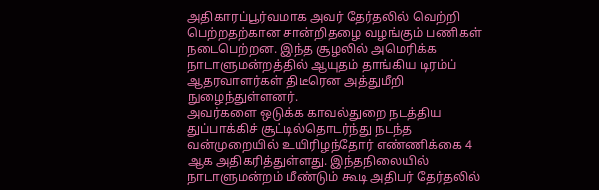அதிகாரப்பூர்வமாக அவர் தேர்தலில் வெற்றி பெற்றதற்கான சான்றிதழை வழங்கும் பணிகள் நடைபெற்றன. இந்த சூழலில் அமெரிக்க நாடாளுமன்றத்தில் ஆயுதம் தாங்கிய டிரம்ப் ஆதரவாளர்கள் திடீரென அத்துமீறி நுழைந்துள்ளனர்.
அவர்களை ஒடுக்க காவல்துறை நடத்திய துப்பாக்கிச் சூட்டில்தொடர்ந்து நடந்த வன்முறையில் உயிரிழந்தோர் எண்ணிக்கை 4 ஆக அதிகரித்துள்ளது. இந்தநிலையில் நாடாளுமன்றம் மீண்டும் கூடி அதிபர் தேர்தலில்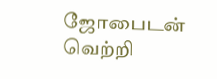ஜோபைடன் வெற்றி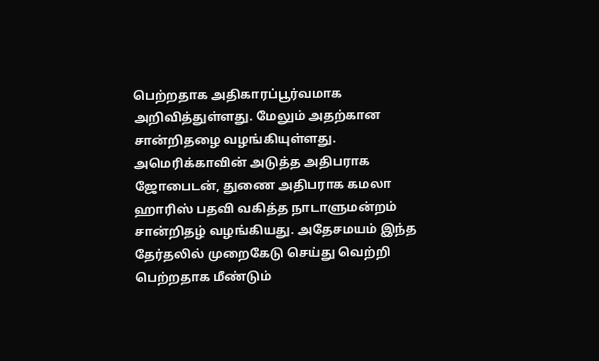பெற்றதாக அதிகாரப்பூர்வமாக அறிவித்துள்ளது. மேலும் அதற்கான சான்றிதழை வழங்கியுள்ளது.
அமெரிக்காவின் அடுத்த அதிபராக ஜோபைடன், துணை அதிபராக கமலா ஹாரிஸ் பதவி வகித்த நாடாளுமன்றம் சான்றிதழ் வழங்கியது. அதேசமயம் இந்த தேர்தலில் முறைகேடு செய்து வெற்றி பெற்றதாக மீண்டும்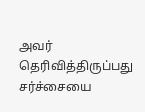அவர் தெரிவித்திருப்பது சர்ச்சையை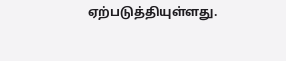ஏற்படுத்தியுள்ளது.